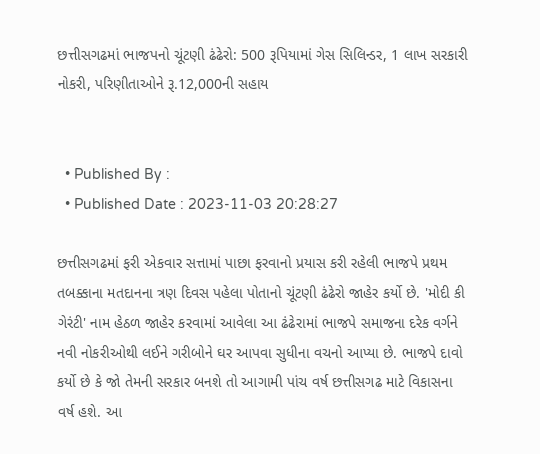છત્તીસગઢમાં ભાજપનો ચૂંટણી ઢંઢેરો: 500 રૂપિયામાં ગેસ સિલિન્ડર, 1 લાખ સરકારી નોકરી, પરિણીતાઓને રૂ.12,000ની સહાય


  • Published By :
  • Published Date : 2023-11-03 20:28:27

છત્તીસગઢમાં ફરી એકવાર સત્તામાં પાછા ફરવાનો પ્રયાસ કરી રહેલી ભાજપે પ્રથમ તબક્કાના મતદાનના ત્રણ દિવસ પહેલા પોતાનો ચૂંટણી ઢંઢેરો જાહેર કર્યો છે. 'મોદી કી ગેરંટી' નામ હેઠળ જાહેર કરવામાં આવેલા આ ઢંઢેરામાં ભાજપે સમાજના દરેક વર્ગને નવી નોકરીઓથી લઈને ગરીબોને ઘર આપવા સુધીના વચનો આપ્યા છે. ભાજપે દાવો કર્યો છે કે જો તેમની સરકાર બનશે તો આગામી પાંચ વર્ષ છત્તીસગઢ માટે વિકાસના વર્ષ હશે. આ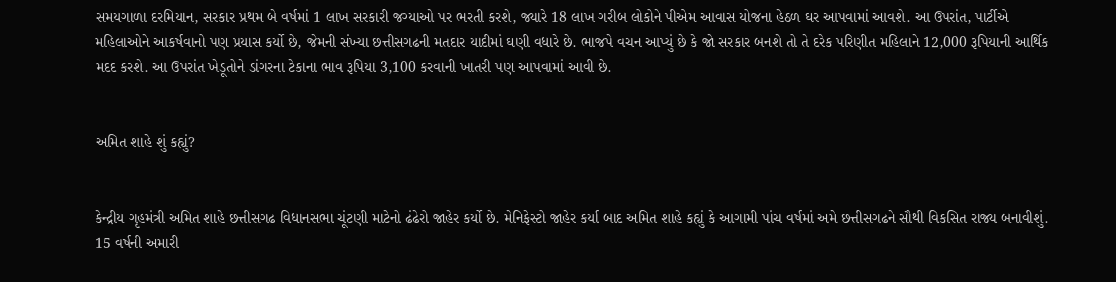સમયગાળા દરમિયાન, સરકાર પ્રથમ બે વર્ષમાં 1 લાખ સરકારી જગ્યાઓ પર ભરતી કરશે, જ્યારે 18 લાખ ગરીબ લોકોને પીએમ આવાસ યોજના હેઠળ ઘર આપવામાં આવશે. આ ઉપરાંત, પાર્ટીએ મહિલાઓને આકર્ષવાનો પણ પ્રયાસ કર્યો છે, જેમની સંખ્યા છત્તીસગઢની મતદાર યાદીમાં ઘણી વધારે છે. ભાજપે વચન આપ્યું છે કે જો સરકાર બનશે તો તે દરેક પરિણીત મહિલાને 12,000 રૂપિયાની આર્થિક મદદ કરશે. આ ઉપરાંત ખેડૂતોને ડાંગરના ટેકાના ભાવ રૂપિયા 3,100 કરવાની ખાતરી પણ આપવામાં આવી છે.


અમિત શાહે શું કહ્યું?


કેન્દ્રીય ગૃહમંત્રી અમિત શાહે છત્તીસગઢ વિધાનસભા ચૂંટણી માટેનો ઢંઢેરો જાહેર કર્યો છે. મેનિફેસ્ટો જાહેર કર્યા બાદ અમિત શાહે કહ્યું કે આગામી પાંચ વર્ષમાં અમે છત્તીસગઢને સૌથી વિકસિત રાજ્ય બનાવીશું. 15 વર્ષની અમારી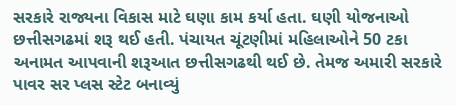સરકારે રાજ્યના વિકાસ માટે ઘણા કામ કર્યા હતા. ઘણી યોજનાઓ છત્તીસગઢમાં શરૂ થઈ હતી. પંચાયત ચૂંટણીમાં મહિલાઓને 50 ટકા અનામત આપવાની શરૂઆત છત્તીસગઢથી થઈ છે. તેમજ અમારી સરકારે પાવર સર પ્લસ સ્ટેટ બનાવ્યું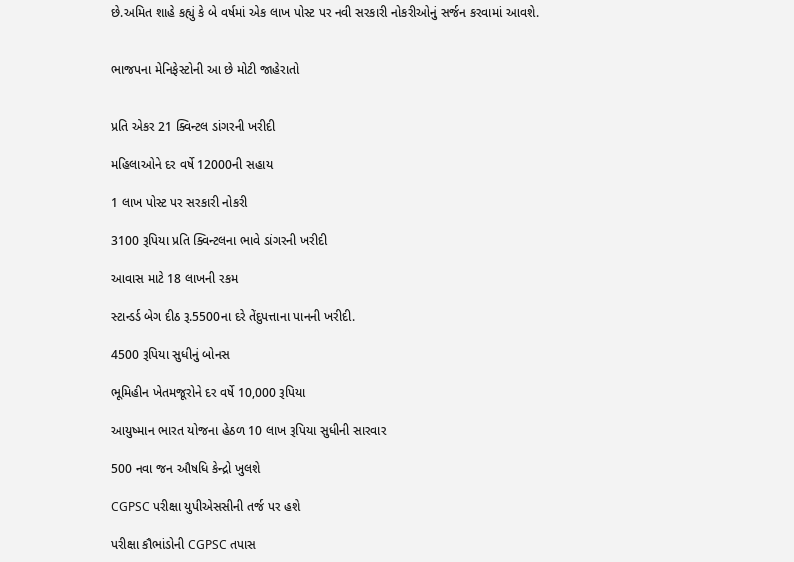છે.અમિત શાહે કહ્યું કે બે વર્ષમાં એક લાખ પોસ્ટ પર નવી સરકારી નોકરીઓનું સર્જન કરવામાં આવશે.


ભાજપના મેનિફેસ્ટોની આ છે મોટી જાહેરાતો


પ્રતિ એકર 21 ક્વિન્ટલ ડાંગરની ખરીદી

મહિલાઓને દર વર્ષે 12000ની સહાય

1 લાખ પોસ્ટ પર સરકારી નોકરી

3100 રૂપિયા પ્રતિ ક્વિન્ટલના ભાવે ડાંગરની ખરીદી

આવાસ માટે 18 લાખની રકમ

સ્ટાન્ડર્ડ બેગ દીઠ રૂ.5500ના દરે તેંદુપત્તાના પાનની ખરીદી.

4500 રૂપિયા સુધીનું બોનસ

ભૂમિહીન ખેતમજૂરોને દર વર્ષે 10,000 રૂપિયા

આયુષ્માન ભારત યોજના હેઠળ 10 લાખ રૂપિયા સુધીની સારવાર

500 નવા જન ઔષધિ કેન્દ્રો ખુલશે

CGPSC પરીક્ષા યુપીએસસીની તર્જ પર હશે

પરીક્ષા કૌભાંડોની CGPSC તપાસ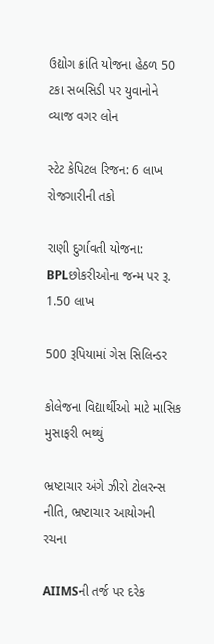ઉદ્યોગ ક્રાંતિ યોજના હેઠળ 50 ટકા સબસિડી પર યુવાનોને વ્યાજ વગર લોન

સ્ટેટ કેપિટલ રિજન: 6 લાખ રોજગારીની તકો

રાણી દુર્ગાવતી યોજના: BPLછોકરીઓના જન્મ પર રૂ. 1.50 લાખ

500 રૂપિયામાં ગેસ સિલિન્ડર

કોલેજના વિદ્યાર્થીઓ માટે માસિક મુસાફરી ભથ્થું

ભ્રષ્ટાચાર અંગે ઝીરો ટોલરન્સ નીતિ, ભ્રષ્ટાચાર આયોગની રચના

AIIMSની તર્જ પર દરેક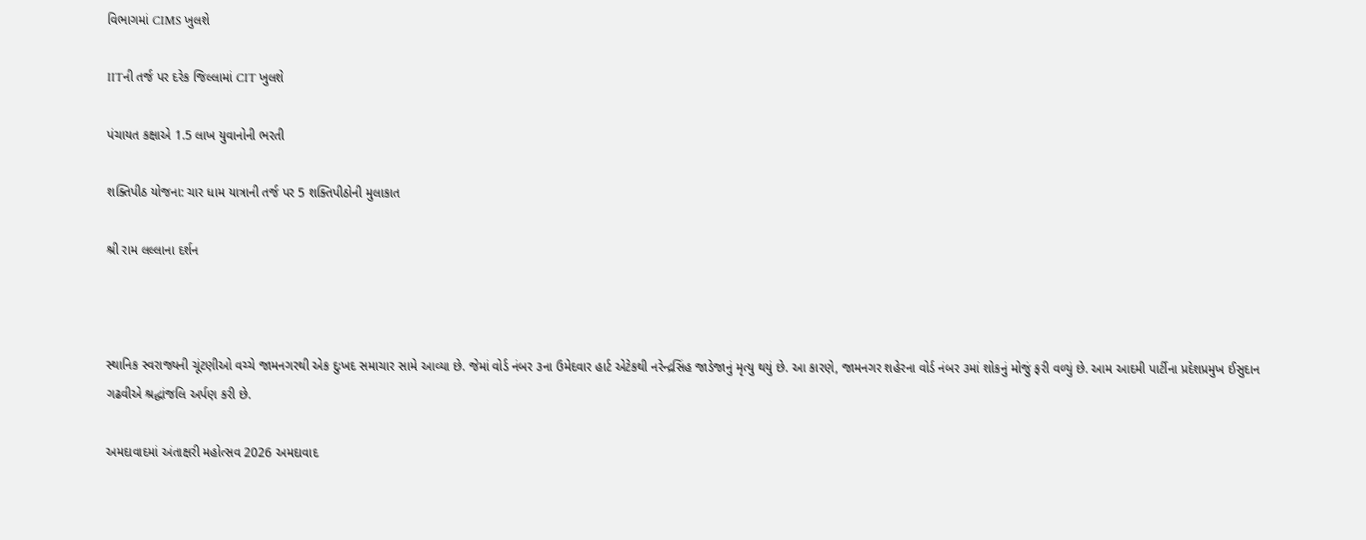વિભાગમાં CIMS ખુલશે

IITની તર્જ પર દરેક જિલ્લામાં CIT ખુલશે

પંચાયત કક્ષાએ 1.5 લાખ યુવાનોની ભરતી

શક્તિપીઠ યોજના: ચાર ધામ યાત્રાની તર્જ પર 5 શક્તિપીઠોની મુલાકાત

શ્રી રામ લલ્લાના દર્શન



સ્થાનિક સ્વરાજ્યની ચૂંટણીઓ વચ્ચે જામનગરથી એક દુઃખદ સમાચાર સામે આવ્યા છે. જેમાં વોર્ડ નંબર ૩ના ઉમેદવાર હાર્ટ એટેકથી નરેન્દ્રસિંહ જાડેજાનું મૃત્યુ થયું છે. આ કારણે, જામનગર શહેરના વોર્ડ નંબર ૩માં શોકનું મોજું ફરી વળ્યું છે. આમ આદમી પાર્ટીના પ્રદેશપ્રમુખ ઈસુદાન ગઢવીએ શ્રદ્ધાંજલિ અર્પણ કરી છે.

અમદાવાદમાં અંતાક્ષરી મહોત્સવ 2026 અમદાવાદ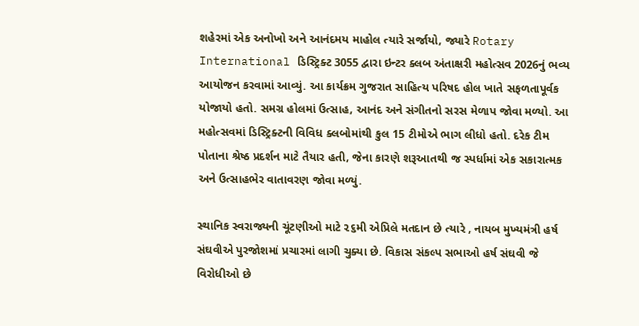શહેરમાં એક અનોખો અને આનંદમય માહોલ ત્યારે સર્જાયો, જ્યારે Rotary International ડિસ્ટ્રિક્ટ 3055 દ્વારા ઇન્ટર ક્લબ અંતાક્ષરી મહોત્સવ 2026નું ભવ્ય આયોજન કરવામાં આવ્યું. આ કાર્યક્રમ ગુજરાત સાહિત્ય પરિષદ હોલ ખાતે સફળતાપૂર્વક યોજાયો હતો. સમગ્ર હોલમાં ઉત્સાહ, આનંદ અને સંગીતનો સરસ મેળાપ જોવા મળ્યો. આ મહોત્સવમાં ડિસ્ટ્રિક્ટની વિવિધ ક્લબોમાંથી કુલ 15 ટીમોએ ભાગ લીધો હતો. દરેક ટીમ પોતાના શ્રેષ્ઠ પ્રદર્શન માટે તૈયાર હતી, જેના કારણે શરૂઆતથી જ સ્પર્ધામાં એક સકારાત્મક અને ઉત્સાહભેર વાતાવરણ જોવા મળ્યું.

સ્થાનિક સ્વરાજ્યની ચૂંટણીઓ માટે ૨૬મી એપ્રિલે મતદાન છે ત્યારે , નાયબ મુખ્યમંત્રી હર્ષ સંઘવીએ પુરજોશમાં પ્રચારમાં લાગી ચુક્યા છે. વિકાસ સંકલ્પ સભાઓ હર્ષ સંઘવી જે વિરોધીઓ છે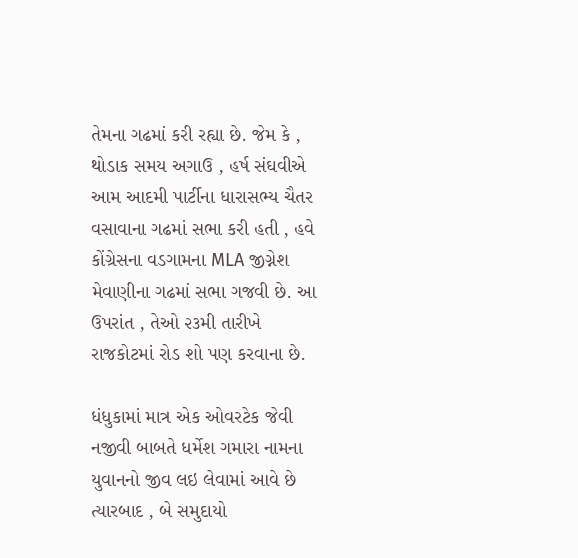તેમના ગઢમાં કરી રહ્યા છે. જેમ કે , થોડાક સમય અગાઉ , હર્ષ સંઘવીએ આમ આદમી પાર્ટીના ધારાસભ્ય ચૈતર વસાવાના ગઢમાં સભા કરી હતી , હવે કોંગ્રેસના વડગામના MLA જીગ્નેશ મેવાણીના ગઢમાં સભા ગજવી છે. આ ઉપરાંત , તેઓ ૨૩મી તારીખે રાજકોટમાં રોડ શો પણ કરવાના છે.

ધંધુકામાં માત્ર એક ઓવરટેક જેવી નજીવી બાબતે ધર્મેશ ગમારા નામના યુવાનનો જીવ લઇ લેવામાં આવે છે ત્યારબાદ , બે સમુદાયો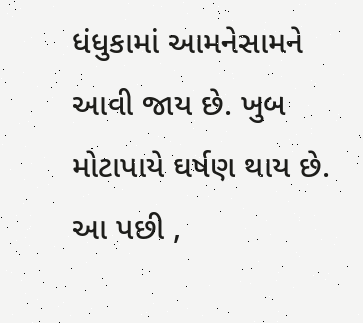ધંધુકામાં આમનેસામને આવી જાય છે. ખુબ મોટાપાયે ઘર્ષણ થાય છે. આ પછી ,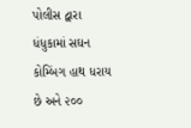પોલીસ દ્વારા ધંધુકામાં સઘન કોમ્બિંગ હાથ ધરાય છે અને ૨૦૦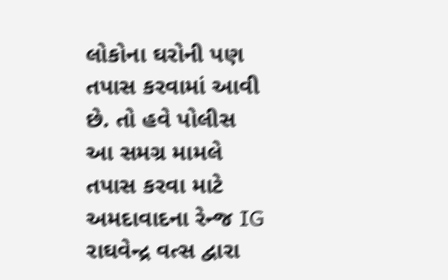લોકોના ઘરોની પણ તપાસ કરવામાં આવી છે. તો હવે પોલીસ આ સમગ્ર મામલે તપાસ કરવા માટે અમદાવાદના રેન્જ IG રાઘવેન્દ્ર વત્સ દ્વારા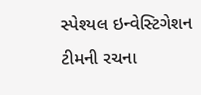સ્પેશ્યલ ઇન્વેસ્ટિગેશન ટીમની રચના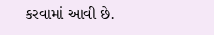કરવામાં આવી છે.